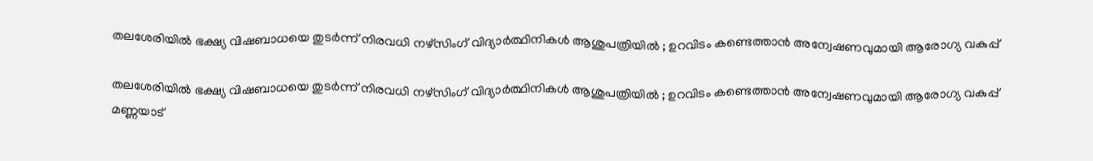തലശേരിയിൽ ഭക്ഷ്യ വിഷബാധയെ തുടർന്ന് നിരവധി നഴ്സിംഗ് വിദ്യാർത്ഥിനികൾ ആശുപത്രിയിൽ ; ഉറവിടം കണ്ടെത്താൻ അന്വേഷണവുമായി ആരോഗ്യ വകുപ്പ്

തലശേരിയിൽ ഭക്ഷ്യ വിഷബാധയെ തുടർന്ന് നിരവധി നഴ്സിംഗ് വിദ്യാർത്ഥിനികൾ ആശുപത്രിയിൽ ; ഉറവിടം കണ്ടെത്താൻ അന്വേഷണവുമായി ആരോഗ്യ വകുപ്പ്
മണ്ണയാട്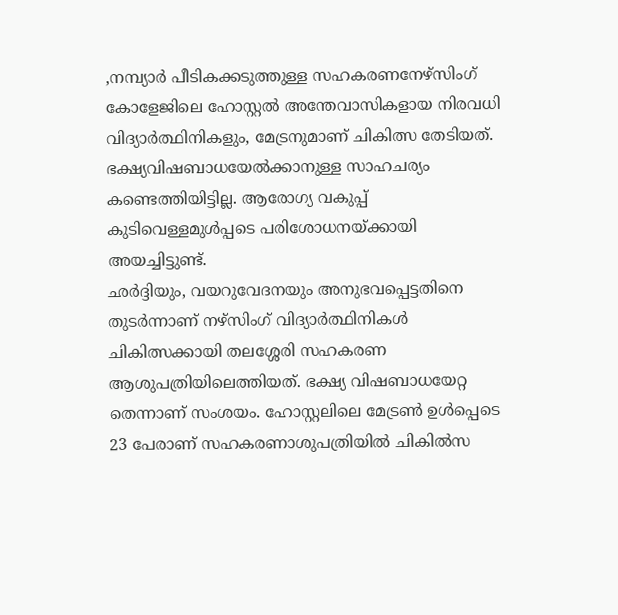,നമ്പ്യാർ പീടികക്കടുത്തുള്ള സഹകരണനേഴ്സിംഗ് കോളേജിലെ ഹോസ്റ്റൽ അന്തേവാസികളായ നിരവധി വിദ്യാർത്ഥിനികളും, മേട്രനുമാണ് ചികിത്സ തേടിയത്. ഭക്ഷ്യവിഷബാധയേൽക്കാനുള്ള സാഹചര്യം കണ്ടെത്തിയിട്ടില്ല. ആരോഗ്യ വകുപ്പ് കുടിവെള്ളമുൾപ്പടെ പരിശോധനയ്ക്കായി അയച്ചിട്ടുണ്ട്.
ഛർദ്ദിയും, വയറുവേദനയും അനുഭവപ്പെട്ടതിനെ തുടർന്നാണ് നഴ്സിംഗ് വിദ്യാർത്ഥിനികൾ ചികിത്സക്കായി തലശ്ശേരി സഹകരണ ആശുപത്രിയിലെത്തിയത്. ഭക്ഷ്യ വിഷബാധയേറ്റ തെന്നാണ് സംശയം. ഹോസ്റ്റലിലെ മേട്രൺ ഉൾപ്പെടെ 23 പേരാണ് സഹകരണാശുപത്രിയിൽ ചികിൽസ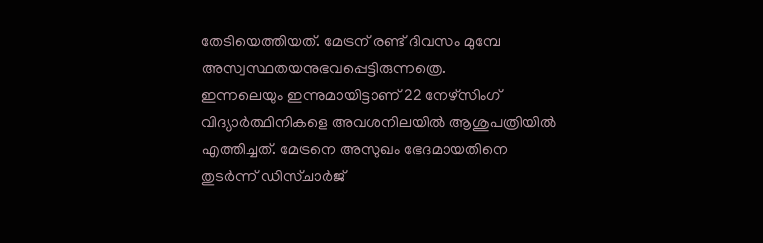തേടിയെത്തിയത്. മേട്രന് രണ്ട് ദിവസം മുമ്പേ അസ്വസ്ഥതയനുഭവപ്പെട്ടിരുന്നത്രെ.
ഇന്നലെയും ഇന്നുമായിട്ടാണ് 22 നേഴ്സിംഗ് വിദ്യാർത്ഥിനികളെ അവശനിലയിൽ ആശുപത്രിയിൽ എത്തിച്ചത്. മേട്രനെ അസുഖം ഭേദമായതിനെ തുടർന്ന് ഡിസ്ചാർജ്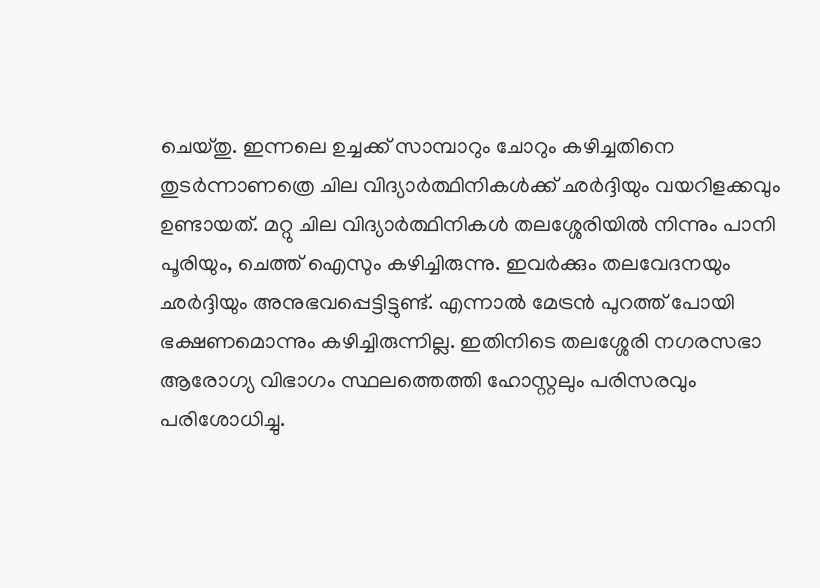ചെയ്തു. ഇന്നലെ ഉച്ചക്ക് സാമ്പാറും ചോറും കഴിച്ചതിനെ തുടർന്നാണത്രെ ചില വിദ്യാർത്ഥിനികൾക്ക് ഛർദ്ദിയും വയറിളക്കവും ഉണ്ടായത്. മറ്റു ചില വിദ്യാർത്ഥിനികൾ തലശ്ശേരിയിൽ നിന്നും പാനി പൂരിയും, ചെത്ത് ഐസും കഴിച്ചിരുന്നു. ഇവർക്കും തലവേദനയും ഛർദ്ദിയും അനുഭവപ്പെട്ടിട്ടുണ്ട്. എന്നാൽ മേട്രൻ പുറത്ത് പോയി ഭക്ഷണമൊന്നും കഴിച്ചിരുന്നില്ല. ഇതിനിടെ തലശ്ശേരി നഗരസഭാ ആരോഗ്യ വിഭാഗം സ്ഥലത്തെത്തി ഹോസ്റ്റലും പരിസരവും പരിശോധിച്ചു.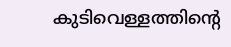കുടിവെള്ളത്തിൻ്റെ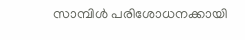സാമ്പിൾ പരിശോധനക്കായി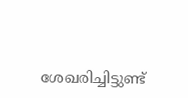ശേഖരിച്ചിട്ടുണ്ട്